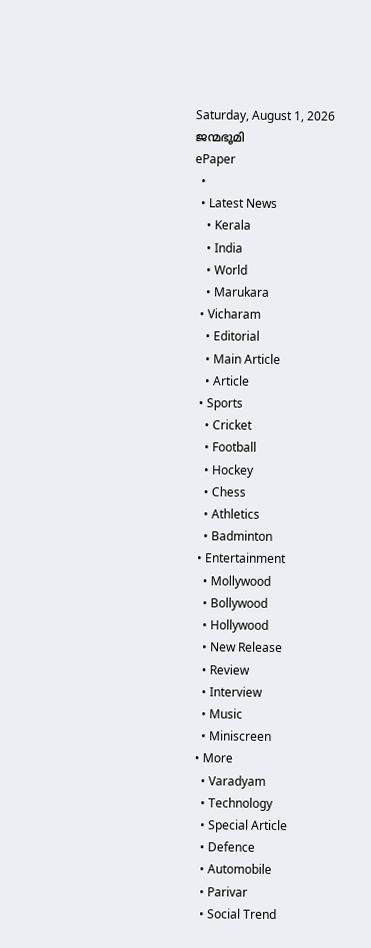Saturday, August 1, 2026
ജന്മഭൂമി
ePaper
  •
  • Latest News
    • Kerala
    • India
    • World
    • Marukara
  • Vicharam
    • Editorial
    • Main Article
    • Article
  • Sports
    • Cricket
    • Football
    • Hockey
    • Chess
    • Athletics
    • Badminton
  • Entertainment
    • Mollywood
    • Bollywood
    • Hollywood
    • New Release
    • Review
    • Interview
    • Music
    • Miniscreen
  • More
    • Varadyam
    • Technology
    • Special Article
    • Defence
    • Automobile
    • Parivar
    • Social Trend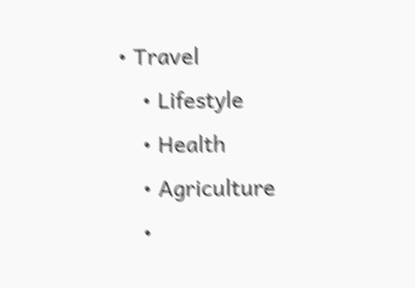• Travel
    • Lifestyle
    • Health
    • Agriculture
    •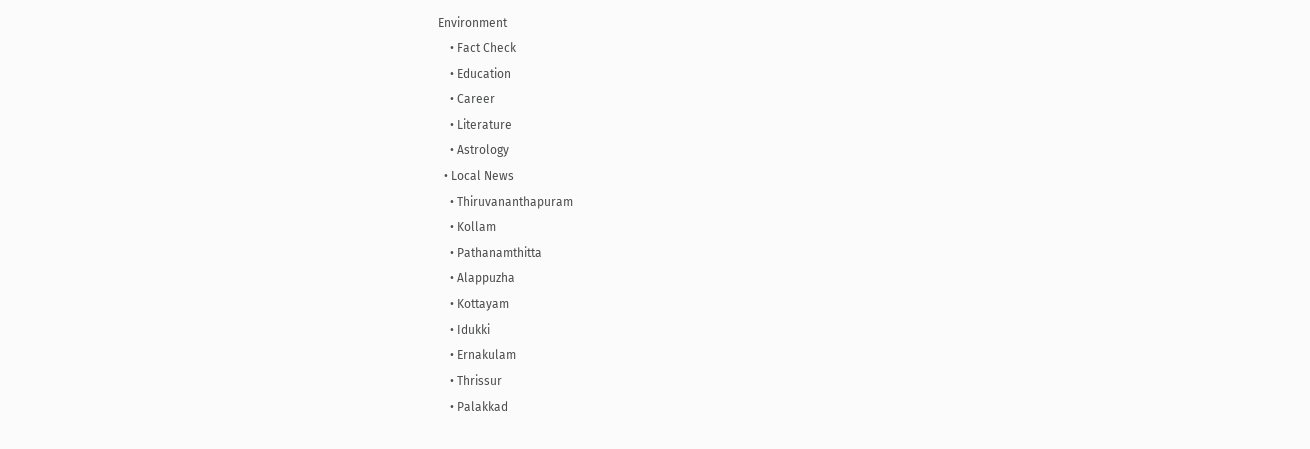Environment
    • Fact Check
    • Education
    • Career
    • Literature
    • Astrology
  • Local News
    • Thiruvananthapuram
    • Kollam
    • Pathanamthitta
    • Alappuzha
    • Kottayam
    • Idukki
    • Ernakulam
    • Thrissur
    • Palakkad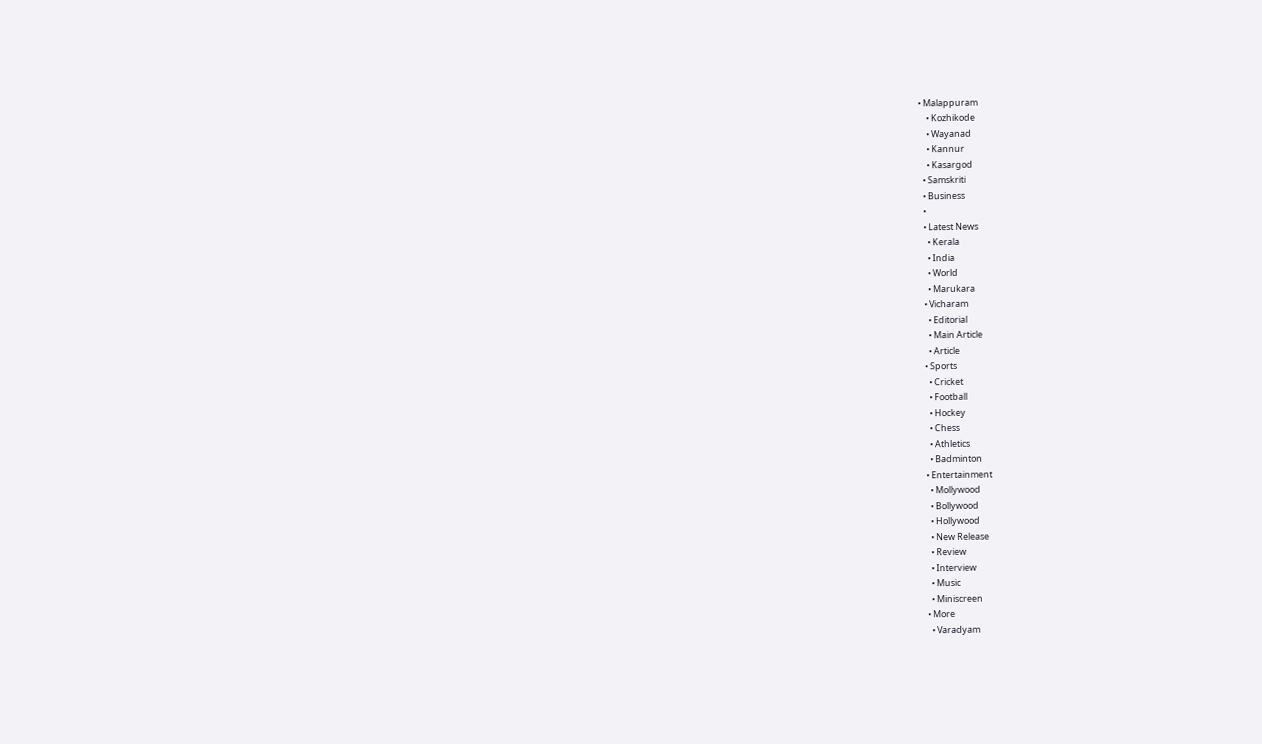• Malappuram
    • Kozhikode
    • Wayanad
    • Kannur
    • Kasargod
  • Samskriti
  • Business
  •
  • Latest News
    • Kerala
    • India
    • World
    • Marukara
  • Vicharam
    • Editorial
    • Main Article
    • Article
  • Sports
    • Cricket
    • Football
    • Hockey
    • Chess
    • Athletics
    • Badminton
  • Entertainment
    • Mollywood
    • Bollywood
    • Hollywood
    • New Release
    • Review
    • Interview
    • Music
    • Miniscreen
  • More
    • Varadyam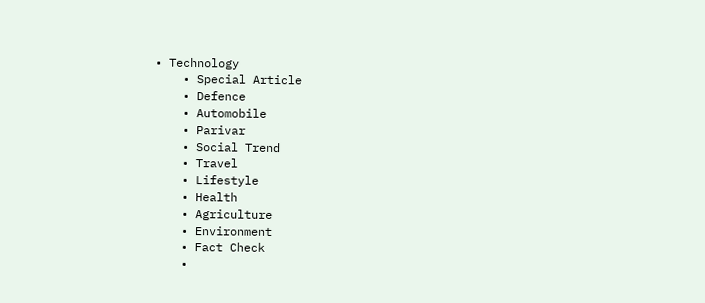• Technology
    • Special Article
    • Defence
    • Automobile
    • Parivar
    • Social Trend
    • Travel
    • Lifestyle
    • Health
    • Agriculture
    • Environment
    • Fact Check
    •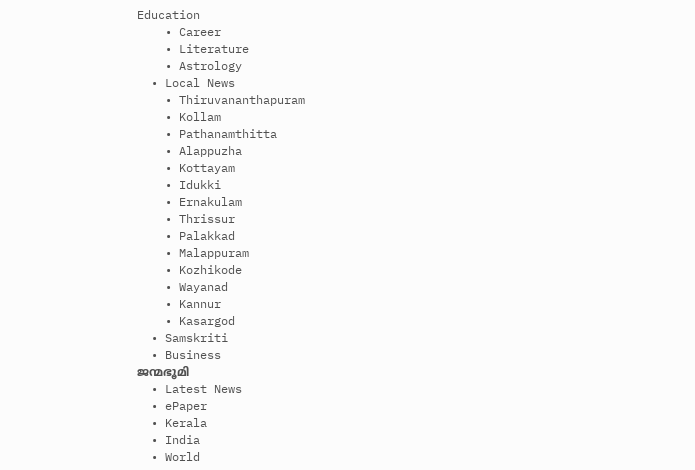Education
    • Career
    • Literature
    • Astrology
  • Local News
    • Thiruvananthapuram
    • Kollam
    • Pathanamthitta
    • Alappuzha
    • Kottayam
    • Idukki
    • Ernakulam
    • Thrissur
    • Palakkad
    • Malappuram
    • Kozhikode
    • Wayanad
    • Kannur
    • Kasargod
  • Samskriti
  • Business
ജന്മഭൂമി
  • Latest News
  • ePaper
  • Kerala
  • India
  • World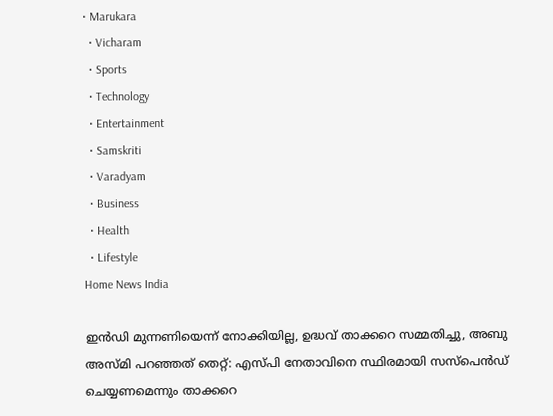• Marukara
  • Vicharam
  • Sports
  • Technology
  • Entertainment
  • Samskriti
  • Varadyam
  • Business
  • Health
  • Lifestyle
Home News India

ഇൻഡി മുന്നണിയെന്ന് നോക്കിയില്ല, ഉദ്ധവ് താക്കറെ സമ്മതിച്ചു, അബു അസ്മി പറഞ്ഞത് തെറ്റ്: എസ്പി നേതാവിനെ സ്ഥിരമായി സസ്‌പെൻഡ് ചെയ്യണമെന്നും താക്കറെ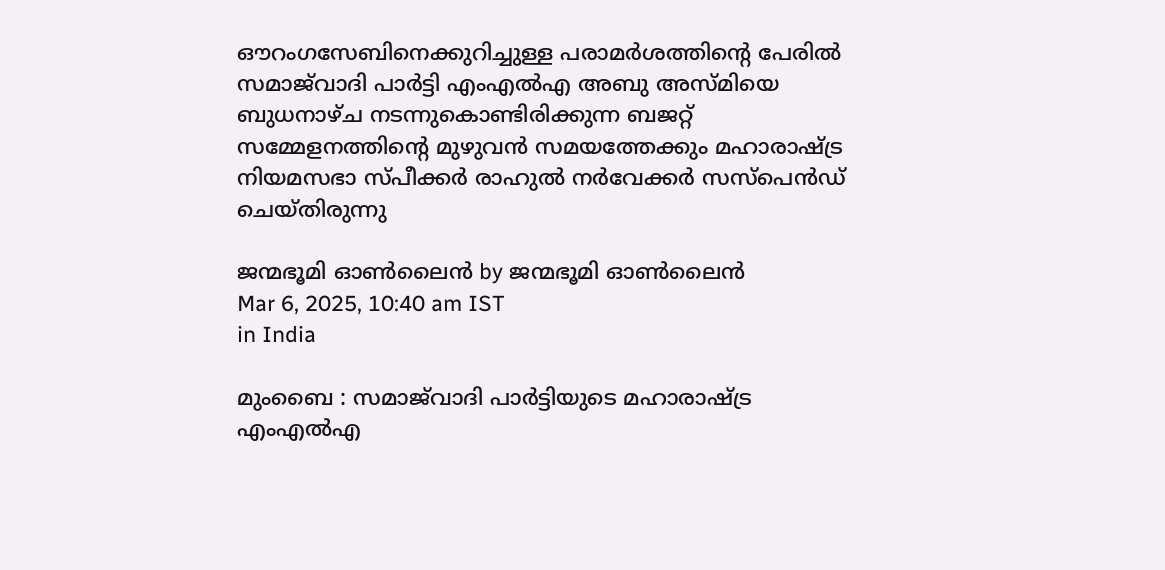ഔറംഗസേബിനെക്കുറിച്ചുള്ള പരാമർശത്തിന്റെ പേരിൽ സമാജ്‌വാദി പാർട്ടി എംഎൽഎ അബു അസ്മിയെ ബുധനാഴ്ച നടന്നുകൊണ്ടിരിക്കുന്ന ബജറ്റ് സമ്മേളനത്തിന്റെ മുഴുവൻ സമയത്തേക്കും മഹാരാഷ്‌ട്ര നിയമസഭാ സ്പീക്കർ രാഹുൽ നർവേക്കർ സസ്‌പെൻഡ് ചെയ്തിരുന്നു

ജന്മഭൂമി ഓണ്‍ലൈന്‍ by ജന്മഭൂമി ഓണ്‍ലൈന്‍
Mar 6, 2025, 10:40 am IST
in India

മുംബൈ : സമാജ്‌വാദി പാർട്ടിയുടെ മഹാരാഷ്‌ട്ര എംഎൽഎ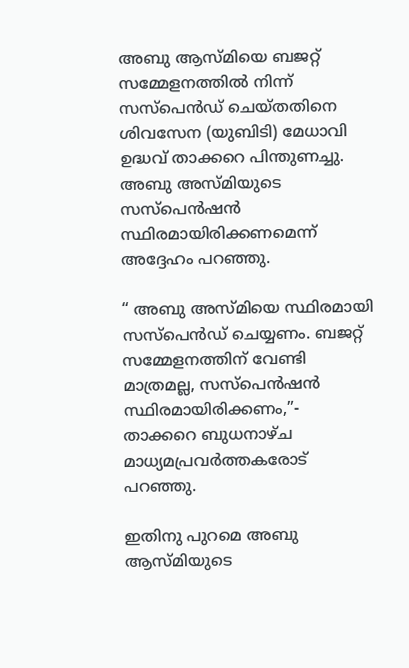അബു ആസ്മിയെ ബജറ്റ് സമ്മേളനത്തിൽ നിന്ന് സസ്‌പെൻഡ് ചെയ്തതിനെ ശിവസേന (യുബിടി) മേധാവി ഉദ്ധവ് താക്കറെ പിന്തുണച്ചു. അബു അസ്മിയുടെ സസ്‌പെൻഷൻ സ്ഥിരമായിരിക്കണമെന്ന് അദ്ദേഹം പറഞ്ഞു.

“ അബു അസ്മിയെ സ്ഥിരമായി സസ്‌പെൻഡ് ചെയ്യണം. ബജറ്റ് സമ്മേളനത്തിന് വേണ്ടി മാത്രമല്ല, സസ്‌പെൻഷൻ സ്ഥിരമായിരിക്കണം,”- താക്കറെ ബുധനാഴ്ച മാധ്യമപ്രവർത്തകരോട് പറഞ്ഞു.

ഇതിനു പുറമെ അബു ആസ്മിയുടെ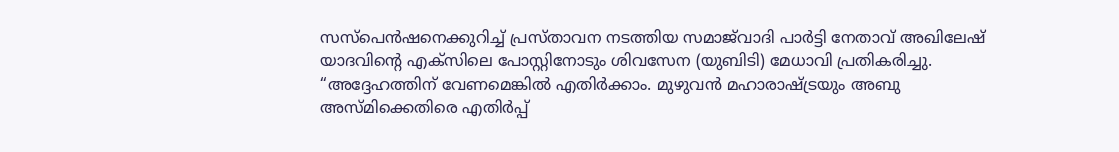സസ്‌പെൻഷനെക്കുറിച്ച് പ്രസ്താവന നടത്തിയ സമാജ്‌വാദി പാർട്ടി നേതാവ് അഖിലേഷ് യാദവിന്റെ എക്സിലെ പോസ്റ്റിനോടും ശിവസേന (യുബിടി) മേധാവി പ്രതികരിച്ചു. “അദ്ദേഹത്തിന് വേണമെങ്കിൽ എതിർക്കാം. മുഴുവൻ മഹാരാഷ്‌ട്രയും അബു അസ്മിക്കെതിരെ എതിർപ്പ്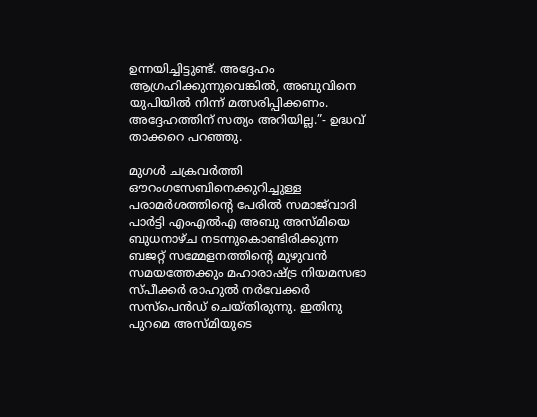ഉന്നയിച്ചിട്ടുണ്ട്. അദ്ദേഹം ആഗ്രഹിക്കുന്നുവെങ്കിൽ, അബുവിനെ യുപിയിൽ നിന്ന് മത്സരിപ്പിക്കണം. അദ്ദേഹത്തിന് സത്യം അറിയില്ല.”- ഉദ്ധവ് താക്കറെ പറഞ്ഞു.

മുഗൾ ചക്രവർത്തി ഔറംഗസേബിനെക്കുറിച്ചുള്ള പരാമർശത്തിന്റെ പേരിൽ സമാജ്‌വാദി പാർട്ടി എംഎൽഎ അബു അസ്മിയെ ബുധനാഴ്ച നടന്നുകൊണ്ടിരിക്കുന്ന ബജറ്റ് സമ്മേളനത്തിന്റെ മുഴുവൻ സമയത്തേക്കും മഹാരാഷ്‌ട്ര നിയമസഭാ സ്പീക്കർ രാഹുൽ നർവേക്കർ സസ്‌പെൻഡ് ചെയ്തിരുന്നു. ഇതിനു പുറമെ അസ്മിയുടെ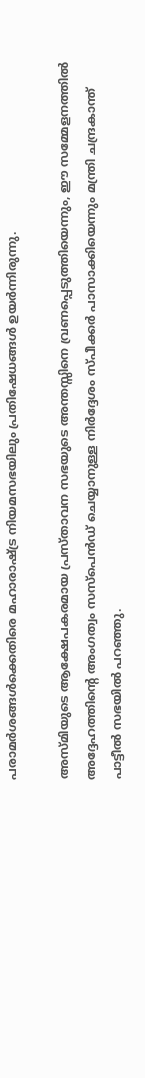പരാമർശങ്ങൾക്കെതിരെ മഹാരാഷ്‌ട്ര നിയമസഭയിലും പ്രതിഷേധങ്ങൾ ഉയർന്നിരുന്നു.

അസ്മിയുടെ ആക്ഷേപകരമായ പ്രസ്താവന സഭയുടെ അന്തസ്സിനെ വ്രണപ്പെടുത്തിയെന്നും, ഈ സമ്മേളനത്തിൽ അദ്ദേഹത്തിന്റെ അംഗത്വം സസ്പെൻഡ് ചെയ്യാനുള്ള നിർദ്ദേശം സ്പീക്കർ പാസാക്കിയെന്നും മന്ത്രി ചന്ദ്രകാന്ത് പാട്ടീൽ സഭയിൽ പറഞ്ഞു.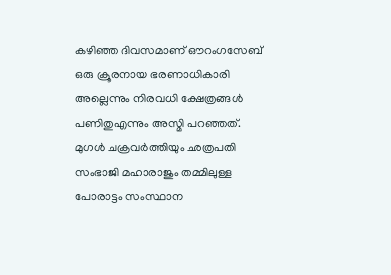കഴിഞ്ഞ ദിവസമാണ് ഔറംഗസേബ് ഒരു ക്രൂരനായ ഭരണാധികാരി അല്ലെന്നും നിരവധി ക്ഷേത്രങ്ങൾ പണിതുഎന്നും അസ്മി പറഞ്ഞത്. മുഗൾ ചക്രവർത്തിയും ഛത്രപതി സംഭാജി മഹാരാജും തമ്മിലുള്ള പോരാട്ടം സംസ്ഥാന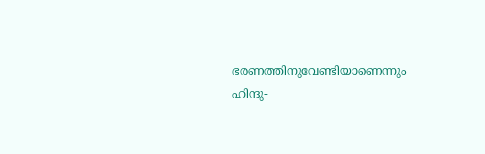ഭരണത്തിനുവേണ്ടിയാണെന്നും ഹിന്ദു-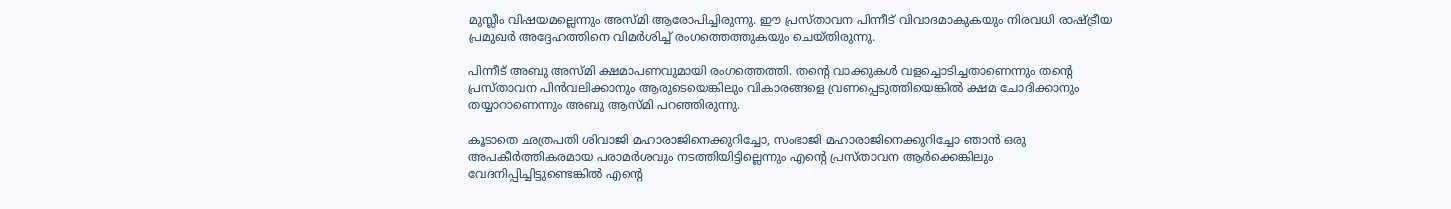മുസ്ലീം വിഷയമല്ലെന്നും അസ്മി ആരോപിച്ചിരുന്നു. ഈ പ്രസ്താവന പിന്നീട് വിവാദമാകുകയും നിരവധി രാഷ്‌ട്രീയ പ്രമുഖർ അദ്ദേഹത്തിനെ വിമർശിച്ച് രംഗത്തെത്തുകയും ചെയ്തിരുന്നു.

പിന്നീട് അബു അസ്മി ക്ഷമാപണവുമായി രംഗത്തെത്തി. തന്റെ വാക്കുകൾ വളച്ചൊടിച്ചതാണെന്നും തന്റെ പ്രസ്താവന പിൻവലിക്കാനും ആരുടെയെങ്കിലും വികാരങ്ങളെ വ്രണപ്പെടുത്തിയെങ്കിൽ ക്ഷമ ചോദിക്കാനും തയ്യാറാണെന്നും അബു ആസ്മി പറഞ്ഞിരുന്നു.

കൂടാതെ ഛത്രപതി ശിവാജി മഹാരാജിനെക്കുറിച്ചോ, സംഭാജി മഹാരാജിനെക്കുറിച്ചോ ഞാൻ ഒരു അപകീർത്തികരമായ പരാമർശവും നടത്തിയിട്ടില്ലെന്നും എന്റെ പ്രസ്താവന ആർക്കെങ്കിലും വേദനിപ്പിച്ചിട്ടുണ്ടെങ്കിൽ എന്റെ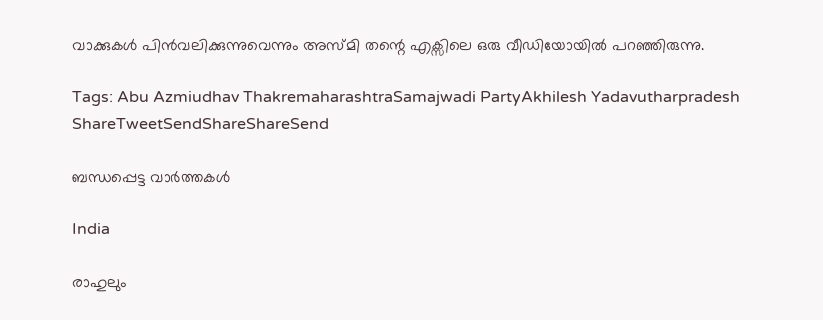വാക്കുകൾ പിൻവലിക്കുന്നുവെന്നും അസ്മി തന്റെ എക്സിലെ ഒരു വീഡിയോയിൽ പറഞ്ഞിരുന്നു.

Tags: Abu Azmiudhav ThakremaharashtraSamajwadi PartyAkhilesh Yadavutharpradesh
ShareTweetSendShareShareSend

ബന്ധപ്പെട്ട വാര്‍ത്തകള്‍

India

രാഹുലും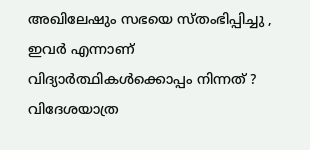അഖിലേഷും സഭയെ സ്തംഭിപ്പിച്ചു , ഇവർ എന്നാണ് വിദ്യാർത്ഥികൾക്കൊപ്പം നിന്നത് ? വിദേശയാത്ര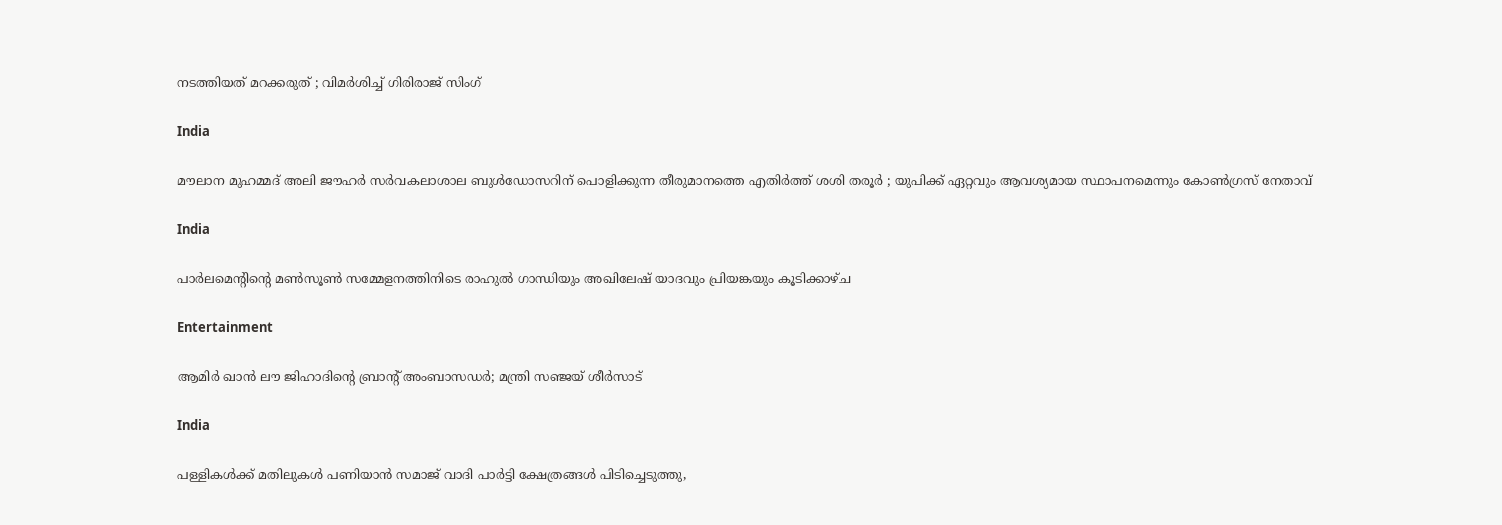നടത്തിയത് മറക്കരുത് ; വിമർശിച്ച് ഗിരിരാജ് സിംഗ്

India

മൗലാന മുഹമ്മദ് അലി ജൗഹർ സർവകലാശാല ബുൾഡോസറിന് പൊളിക്കുന്ന തീരുമാനത്തെ എതിർത്ത് ശശി തരൂർ ; യുപിക്ക് ഏറ്റവും ആവശ്യമായ സ്ഥാപനമെന്നും കോൺഗ്രസ് നേതാവ്

India

പാർലമെന്റിന്റെ മൺസൂൺ സമ്മേളനത്തിനിടെ രാഹുൽ ഗാന്ധിയും അഖിലേഷ് യാദവും പ്രിയങ്കയും കൂടിക്കാഴ്ച

Entertainment

ആമിര്‍ ഖാന്‍ ലൗ ജിഹാദിന്റെ ബ്രാന്റ് അംബാസഡര്‍; മന്ത്രി സഞ്ജയ് ശീര്‍സാട്

India

പള്ളികള്‍ക്ക് മതിലുകള്‍ പണിയാന്‍ സമാജ് വാദി പാര്‍ട്ടി ക്ഷേത്രങ്ങള്‍ പിടിച്ചെടുത്തു,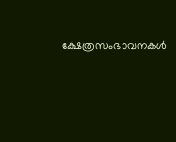ക്ഷേത്രസംഭാവനകള്‍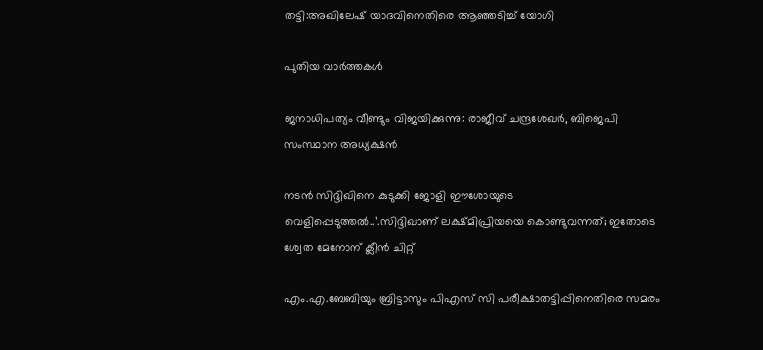തട്ടി:അഖിലേഷ് യാദവിനെതിരെ ആഞ്ഞടിച്ച് യോഗി

പുതിയ വാര്‍ത്തകള്‍

ജനാധിപത്യം വീണ്ടും വിജയിക്കുന്നു: രാജീവ്‌ ചന്ദ്രശേഖർ, ബിജെപി സംസ്ഥാന അധ്യക്ഷൻ

നടന്‍ സിദ്ദിഖിനെ കുടുക്കി ജോളി ഈശോയുടെ വെളിപ്പെടുത്തല്‍..’.സിദ്ദിഖാണ് ലക്ഷ്മിപ്രിയയെ കൊണ്ടുവന്നത്; ഇതോടെ ശ്വേത മേനോന് ക്ലീന്‍ ചിറ്റ്

എം.എ.ബേബിയും ബ്രിട്ടാസും പിഎസ് സി പരീക്ഷാതട്ടിപ്പിനെതിരെ സമരം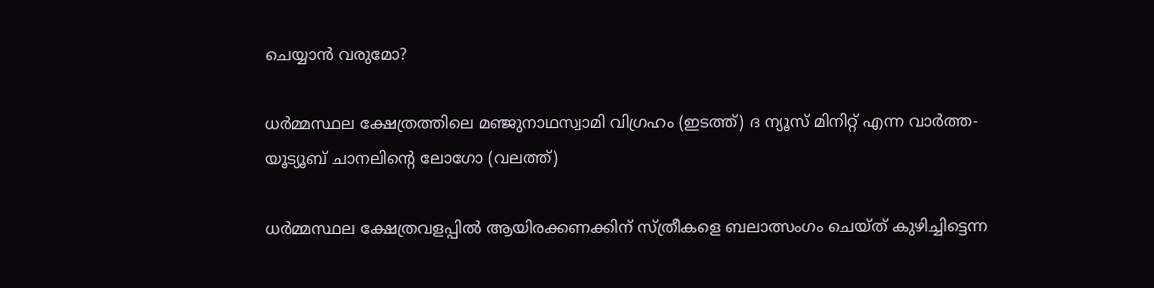ചെയ്യാന്‍ വരുമോ?

ധര്‍മ്മസ്ഥല ക്ഷേത്രത്തിലെ മഞ്ജുനാഥസ്വാമി വിഗ്രഹം (ഇടത്ത്) ദ ന്യൂസ് മിനിറ്റ് എന്ന വാര്‍ത്ത-യൂട്യൂബ് ചാനലിന്‍റെ ലോഗോ (വലത്ത്)

ധര്‍മ്മസ്ഥല ക്ഷേത്രവളപ്പില്‍ ആയിരക്കണക്കിന് സ്ത്രീകളെ ബലാത്സംഗം ചെയ്ത് കുഴിച്ചിട്ടെന്ന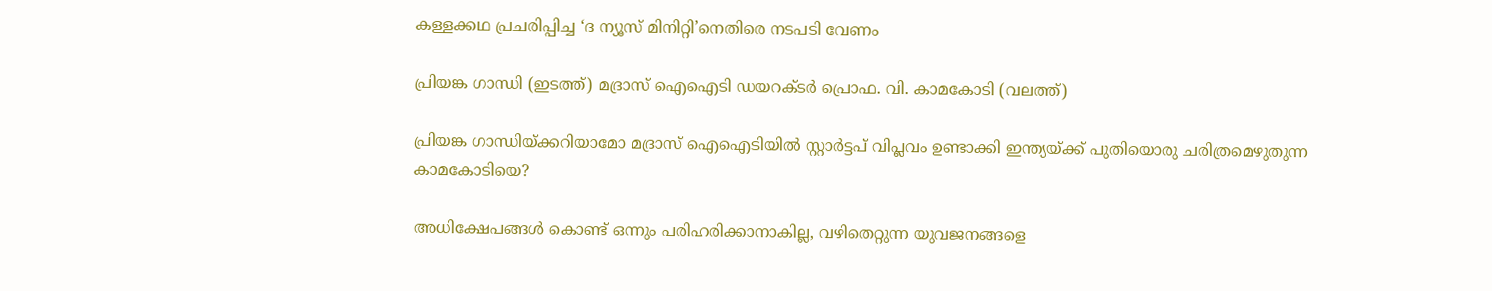കള്ളക്കഥ പ്രചരിപ്പിച്ച ‘ദ ന്യൂസ് മിനിറ്റി’നെതിരെ നടപടി വേണം

പ്രിയങ്ക ഗാന്ധി (ഇടത്ത്) മദ്രാസ് ഐഐടി ഡയറക്ടര്‍ പ്രൊഫ. വി. കാമകോടി (വലത്ത്)

പ്രിയങ്ക ഗാന്ധിയ്‌ക്കറിയാമോ മദ്രാസ് ഐഐടിയില്‍ സ്റ്റാര്‍ട്ടപ് വിപ്ലവം ഉണ്ടാക്കി ഇന്ത്യയ്‌ക്ക് പുതിയൊരു ചരിത്രമെഴുതുന്ന കാമകോടിയെ?

അധിക്ഷേപങ്ങള്‍ കൊണ്ട് ഒന്നും പരിഹരിക്കാനാകില്ല, വഴിതെറ്റുന്ന യുവജനങ്ങളെ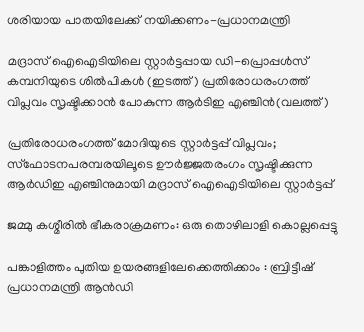ശരിയായ പാതയിലേക്ക് നയിക്കണം-പ്രധാനമന്ത്രി

മദ്രാസ് ഐഐടിയിലെ സ്റ്റാര്‍ട്ടപ്പായ ഡി-പ്രൊപ്പള്‍സ് കമ്പനിയുടെ ശില്‍പികള്‍ (ഇടത്ത്) പ്രതിരോധരംഗത്ത് വിപ്ലവം സൃഷ്ടിക്കാന്‍ പോകുന്ന ആര്‍ടിഇ എഞ്ചിന്‍(വലത്ത്)

പ്രതിരോധരംഗത്ത് മോദിയുടെ സ്റ്റാര്‍ട്ടപ്പ് വിപ്ലവം; സ്ഫോടനപരമ്പരയിലൂടെ ഊര്‍ജ്ജതരംഗം സൃഷ്ടിക്കുന്ന ആര്‍ഡിഇ എഞ്ചിനുമായി മദ്രാസ് ഐഐടിയിലെ സ്റ്റാര്‍ട്ടപ്പ്

ജമ്മു കശ്മീരില്‍ ഭീകരാക്രമണം: ഒരു തൊഴിലാളി കൊല്ലപ്പെട്ടു

പങ്കാളിത്തം പുതിയ ഉയരങ്ങളിലേക്കെത്തിക്കാം : ബ്രിട്ടീഷ് പ്രധാനമന്ത്രി ആന്‍ഡി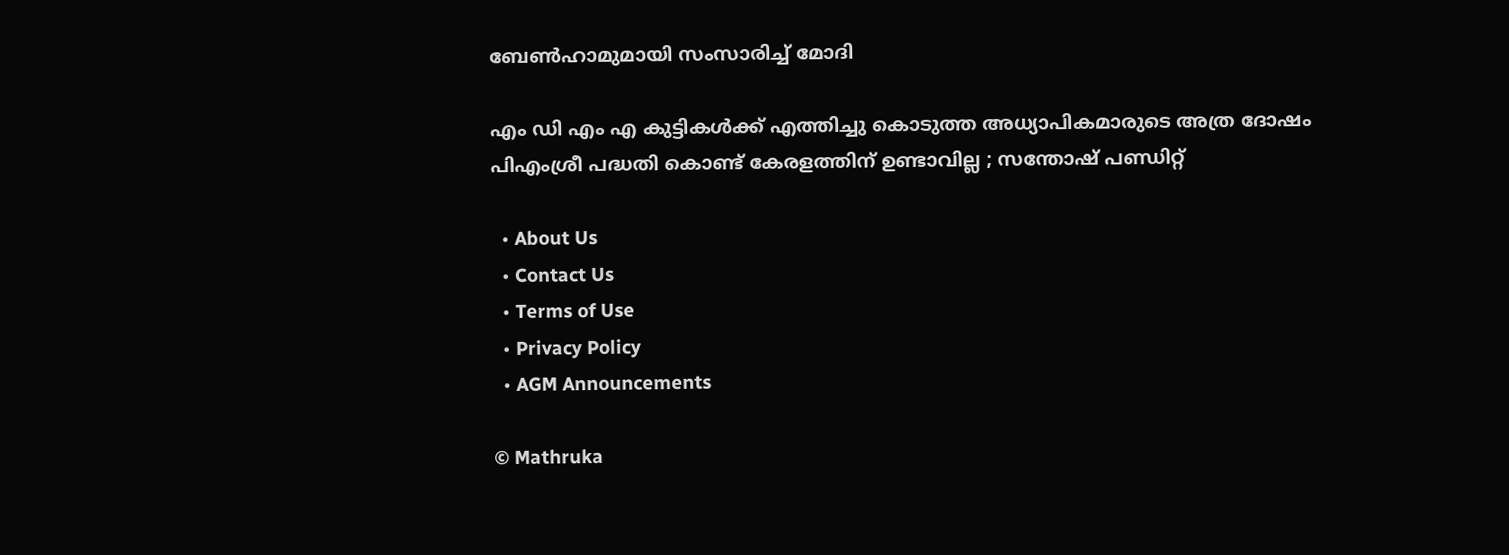ബേണ്‍ഹാമുമായി സംസാരിച്ച് മോദി

എം ഡി എം എ കുട്ടികൾക്ക് എത്തിച്ചു കൊടുത്ത അധ്യാപികമാരുടെ അത്ര ദോഷം പിഎംശ്രീ പദ്ധതി കൊണ്ട് കേരളത്തിന്‌ ഉണ്ടാവില്ല ; സന്തോഷ് പണ്ഡിറ്റ്

  • About Us
  • Contact Us
  • Terms of Use
  • Privacy Policy
  • AGM Announcements

© Mathruka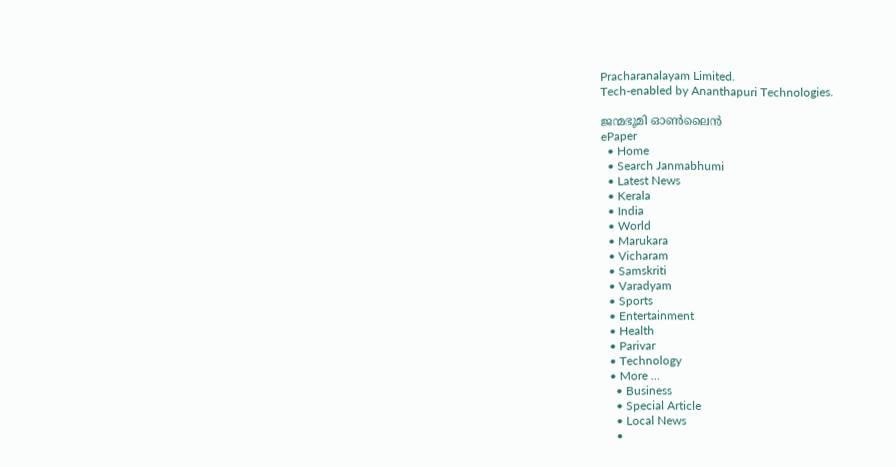Pracharanalayam Limited.
Tech-enabled by Ananthapuri Technologies.

ജന്മഭൂമി ഓണ്‍ലൈന്‍
ePaper
  • Home
  • Search Janmabhumi
  • Latest News
  • Kerala
  • India
  • World
  • Marukara
  • Vicharam
  • Samskriti
  • Varadyam
  • Sports
  • Entertainment
  • Health
  • Parivar
  • Technology
  • More …
    • Business
    • Special Article
    • Local News
    •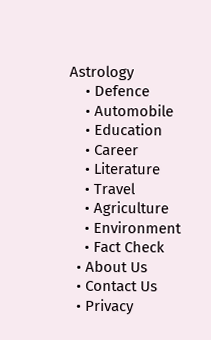Astrology
    • Defence
    • Automobile
    • Education
    • Career
    • Literature
    • Travel
    • Agriculture
    • Environment
    • Fact Check
  • About Us
  • Contact Us
  • Privacy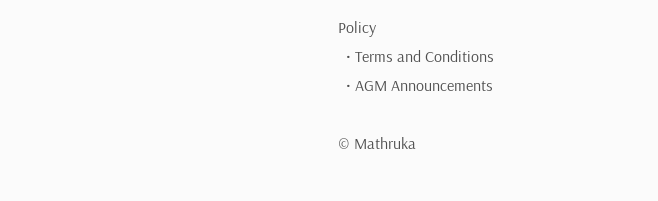Policy
  • Terms and Conditions
  • AGM Announcements

© Mathruka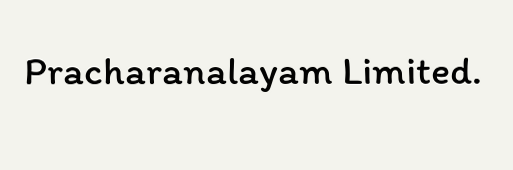Pracharanalayam Limited.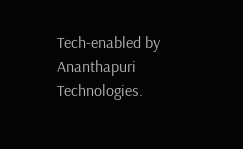Tech-enabled by Ananthapuri Technologies.